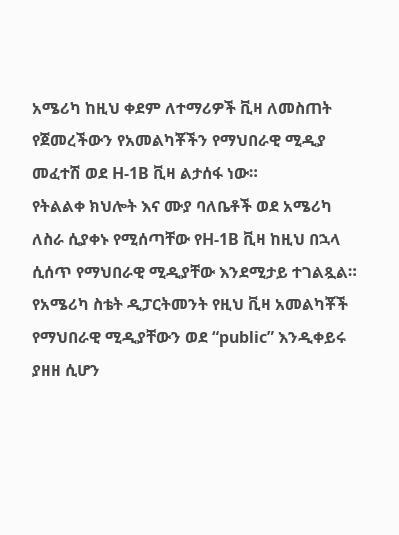አሜሪካ ከዚህ ቀደም ለተማሪዎች ቪዛ ለመስጠት የጀመረችውን የአመልካቾችን የማህበራዊ ሚዲያ መፈተሽ ወደ H-1B ቪዛ ልታሰፋ ነው።
የትልልቀ ክህሎት እና ሙያ ባለቤቶች ወደ አሜሪካ ለስራ ሲያቀኑ የሚሰጣቸው የH-1B ቪዛ ከዚህ በኋላ ሲሰጥ የማህበራዊ ሚዲያቸው እንደሚታይ ተገልጿል።
የአሜሪካ ስቴት ዲፓርትመንት የዚህ ቪዛ አመልካቾች የማህበራዊ ሚዲያቸውን ወደ “public” እንዲቀይሩ ያዘዘ ሲሆን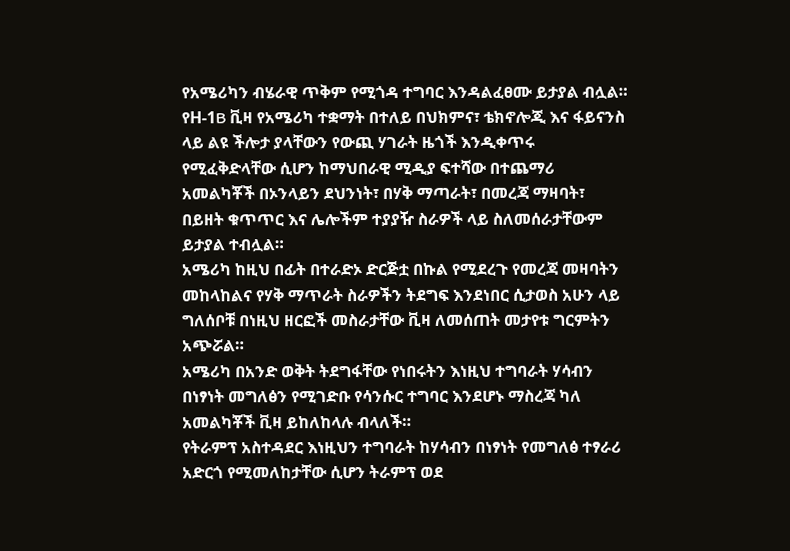የአሜሪካን ብሄራዊ ጥቅም የሚጎዳ ተግባር እንዳልፈፀሙ ይታያል ብሏል።
የH-1B ቪዛ የአሜሪካ ተቋማት በተለይ በህክምና፣ ቴክኖሎጂ እና ፋይናንስ ላይ ልዩ ችሎታ ያላቸውን የውጪ ሃገራት ዜጎች እንዲቀጥሩ የሚፈቅድላቸው ሲሆን ከማህበራዊ ሚዲያ ፍተሻው በተጨማሪ አመልካቾች በኦንላይን ደህንነት፣ በሃቅ ማጣራት፣ በመረጃ ማዛባት፣ በይዘት ቁጥጥር እና ሌሎችም ተያያዥ ስራዎች ላይ ስለመሰራታቸውም ይታያል ተብሏል።
አሜሪካ ከዚህ በፊት በተራድኦ ድርጅቷ በኩል የሚደረጉ የመረጃ መዛባትን መከላከልና የሃቅ ማጥራት ስራዎችን ትደግፍ እንደነበር ሲታወስ አሁን ላይ ግለሰቦቹ በነዚህ ዘርፎች መስራታቸው ቪዛ ለመሰጠት መታየቱ ግርምትን አጭሯል።
አሜሪካ በአንድ ወቅት ትደግፋቸው የነበሩትን እነዚህ ተግባራት ሃሳብን በነፃነት መግለፅን የሚገድቡ የሳንሱር ተግባር እንደሆኑ ማስረጃ ካለ አመልካቾች ቪዛ ይከለከላሉ ብላለች።
የትራምፕ አስተዳደር እነዚህን ተግባራት ከሃሳብን በነፃነት የመግለፅ ተፃራሪ አድርጎ የሚመለከታቸው ሲሆን ትራምፕ ወደ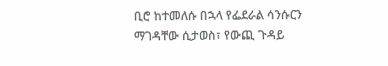ቢሮ ከተመለሱ በኋላ የፌደራል ሳንሱርን ማገዳቸው ሲታወስ፣ የውጪ ጉዳይ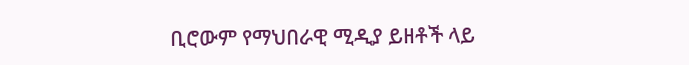ቢሮውም የማህበራዊ ሚዲያ ይዘቶች ላይ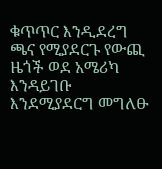ቁጥጥር እንዲደረግ ጫና የሚያደርጉ የውጪ ዜጎች ወደ አሜሪካ እንዳይገቡ እንደሚያደርግ መግለፁ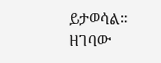ይታወሳል።
ዘገባው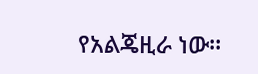የአልጄዚራ ነው።